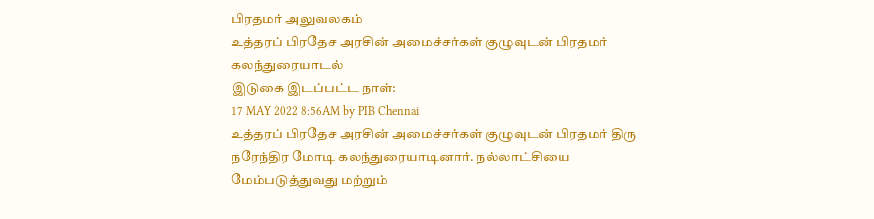பிரதமர் அலுவலகம்
உத்தரப் பிரதேச அரசின் அமைச்சர்கள் குழுவுடன் பிரதமர் கலந்துரையாடல்
இடுகை இடப்பட்ட நாள்:
17 MAY 2022 8:56AM by PIB Chennai
உத்தரப் பிரதேச அரசின் அமைச்சர்கள் குழுவுடன் பிரதமர் திரு நரேந்திர மோடி கலந்துரையாடினார். நல்லாட்சியை மேம்படுத்துவது மற்றும்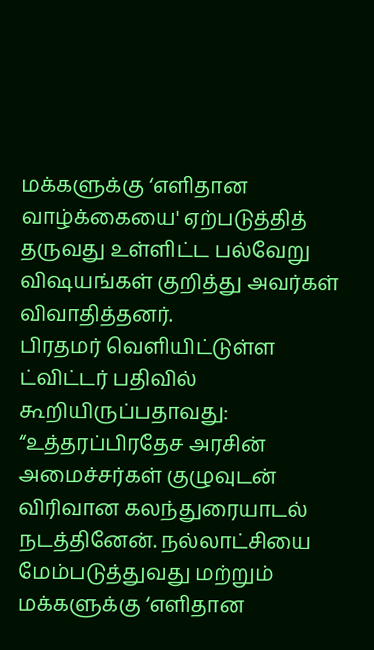மக்களுக்கு ‘எளிதான வாழ்க்கையை' ஏற்படுத்தித் தருவது உள்ளிட்ட பல்வேறு விஷயங்கள் குறித்து அவர்கள் விவாதித்தனர்.
பிரதமர் வெளியிட்டுள்ள ட்விட்டர் பதிவில் கூறியிருப்பதாவது:
“உத்தரப்பிரதேச அரசின் அமைச்சர்கள் குழுவுடன் விரிவான கலந்துரையாடல் நடத்தினேன். நல்லாட்சியை மேம்படுத்துவது மற்றும் மக்களுக்கு ‘எளிதான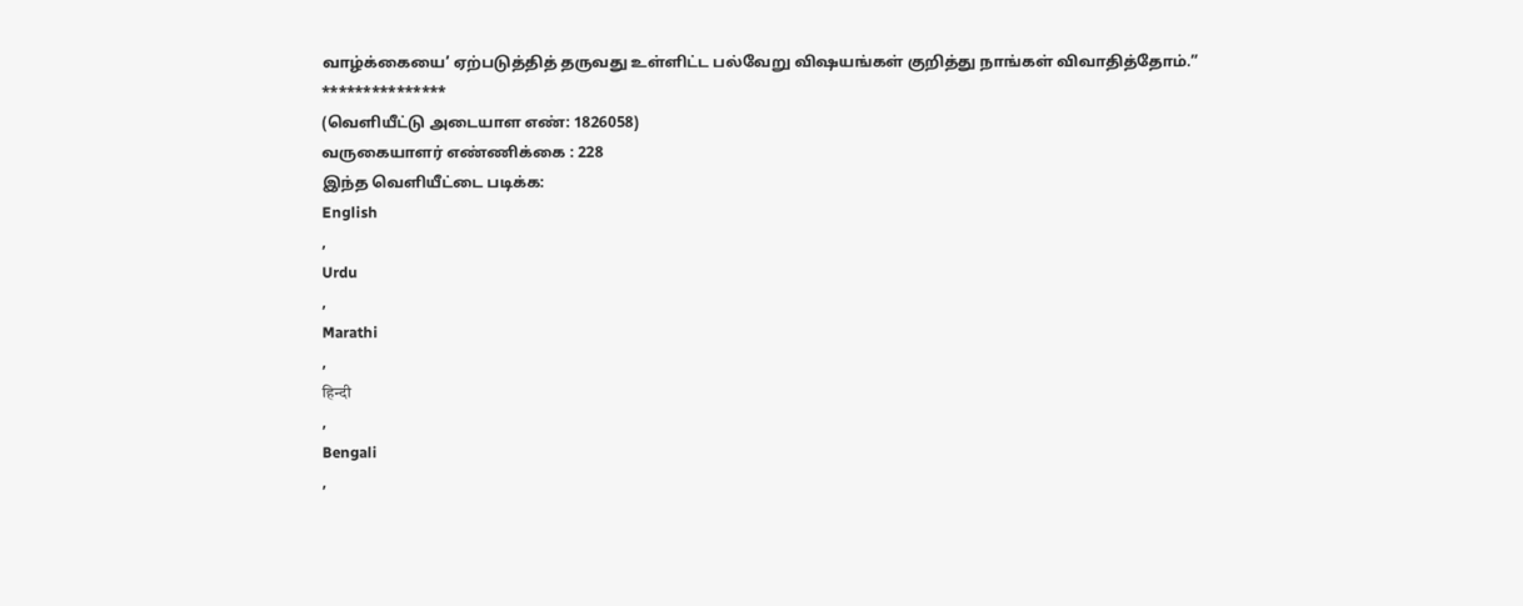வாழ்க்கையை’ ஏற்படுத்தித் தருவது உள்ளிட்ட பல்வேறு விஷயங்கள் குறித்து நாங்கள் விவாதித்தோம்.”
***************
(வெளியீட்டு அடையாள எண்: 1826058)
வருகையாளர் எண்ணிக்கை : 228
இந்த வெளியீட்டை படிக்க:
English
,
Urdu
,
Marathi
,
हिन्दी
,
Bengali
,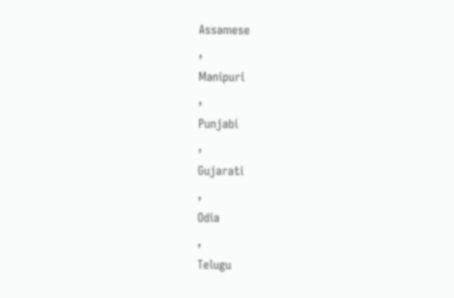Assamese
,
Manipuri
,
Punjabi
,
Gujarati
,
Odia
,
Telugu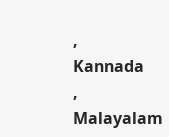,
Kannada
,
Malayalam